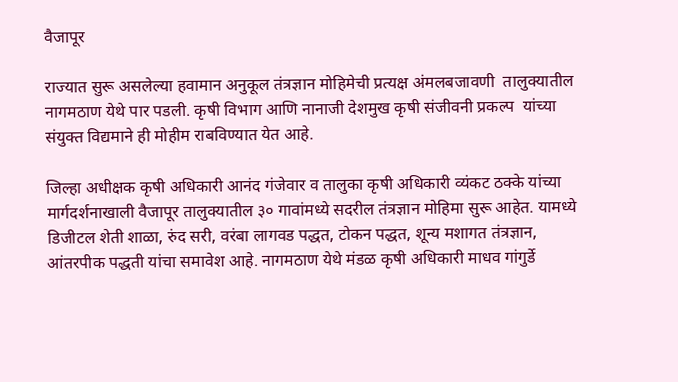वैजापूर

राज्यात सुरू असलेल्या हवामान अनुकूल तंत्रज्ञान मोहिमेची प्रत्यक्ष अंमलबजावणी  तालुक्यातील नागमठाण येथे पार पडली. कृषी विभाग आणि नानाजी देशमुख कृषी संजीवनी प्रकल्प  यांच्या संयुक्त विद्यमाने ही मोहीम राबविण्यात येत आहे.

जिल्हा अधीक्षक कृषी अधिकारी आनंद गंजेवार व तालुका कृषी अधिकारी व्यंकट ठक्के यांच्या मार्गदर्शनाखाली वैजापूर तालुक्यातील ३० गावांमध्ये सदरील तंत्रज्ञान मोहिमा सुरू आहेत. यामध्ये डिजीटल शेती शाळा, रुंद सरी, वरंबा लागवड पद्धत, टोकन पद्धत, शून्य मशागत तंत्रज्ञान, आंतरपीक पद्धती यांचा समावेश आहे. नागमठाण येथे मंडळ कृषी अधिकारी माधव गांगुर्डे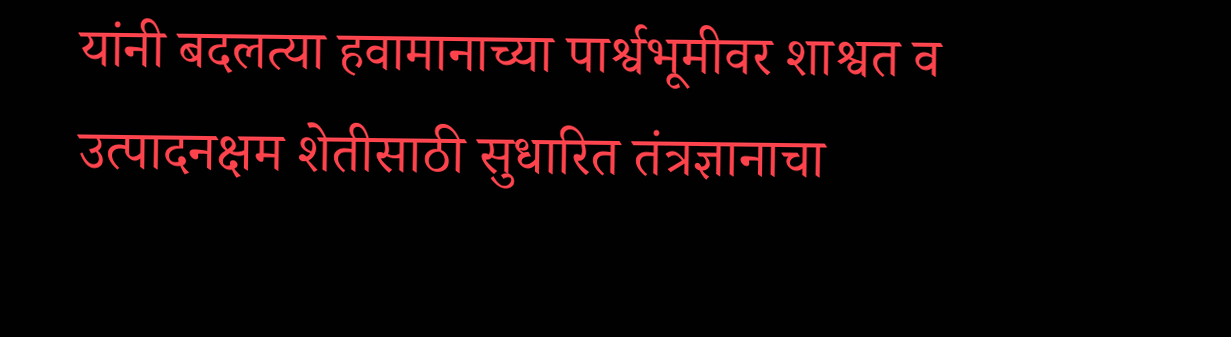यांनी बदलत्या हवामानाच्या पार्श्वभूमीवर शाश्वत व उत्पादनक्षम शेतीसाठी सुधारित तंत्रज्ञानाचा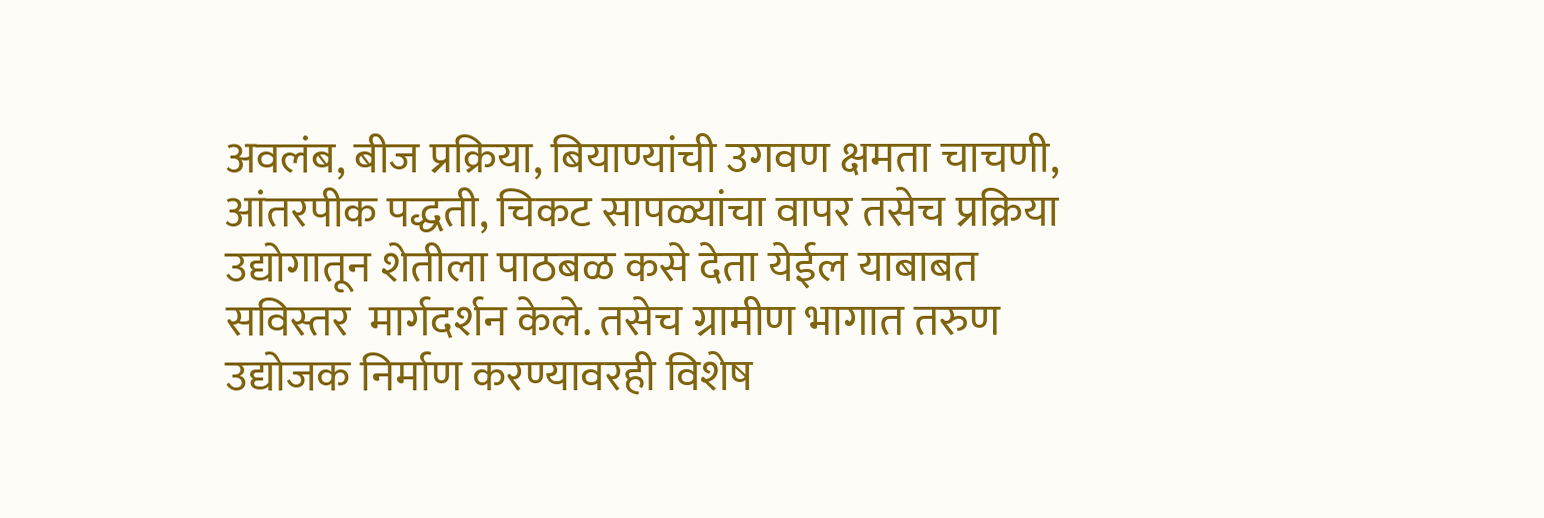अवलंब, बीज प्रक्रिया, बियाण्यांची उगवण क्षमता चाचणी, आंतरपीक पद्धती, चिकट सापळ्यांचा वापर तसेच प्रक्रिया उद्योगातून शेतीला पाठबळ कसे देता येईल याबाबत सविस्तर  मार्गदर्शन केले. तसेच ग्रामीण भागात तरुण उद्योजक निर्माण करण्यावरही विशेष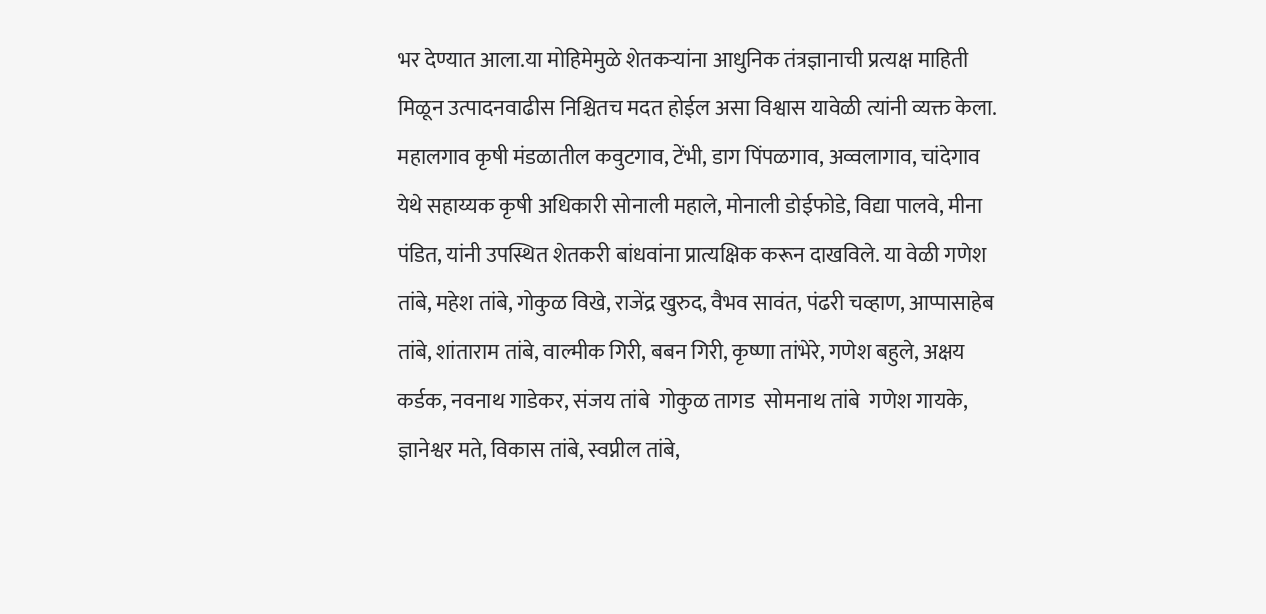भर देण्यात आला.या मोहिमेमुळे शेतकऱ्यांना आधुनिक तंत्रज्ञानाची प्रत्यक्ष माहिती मिळून उत्पादनवाढीस निश्चितच मदत होईल असा विश्वास यावेळी त्यांनी व्यक्त केला. महालगाव कृषी मंडळातील कवुटगाव, टेंभी, डाग पिंपळगाव, अव्वलागाव, चांदेगाव येथे सहाय्यक कृषी अधिकारी सोनाली महाले, मोनाली डोईफोडे, विद्या पालवे, मीना पंडित, यांनी उपस्थित शेतकरी बांधवांना प्रात्यक्षिक करून दाखविले. या वेळी गणेश तांबे, महेश तांबे, गोकुळ विखे, राजेंद्र खुरुद, वैभव सावंत, पंढरी चव्हाण, आप्पासाहेब तांबे, शांताराम तांबे, वाल्मीक गिरी, बबन गिरी, कृष्णा तांभेरे, गणेश बहुले, अक्षय कर्डक, नवनाथ गाडेकर, संजय तांबे  गोकुळ तागड  सोमनाथ तांबे  गणेश गायके, ज्ञानेश्वर मते, विकास तांबे, स्वप्नील तांबे,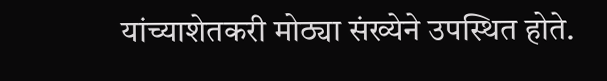यांच्याशेतकरी मोठ्या संख्येने उपस्थित होते.